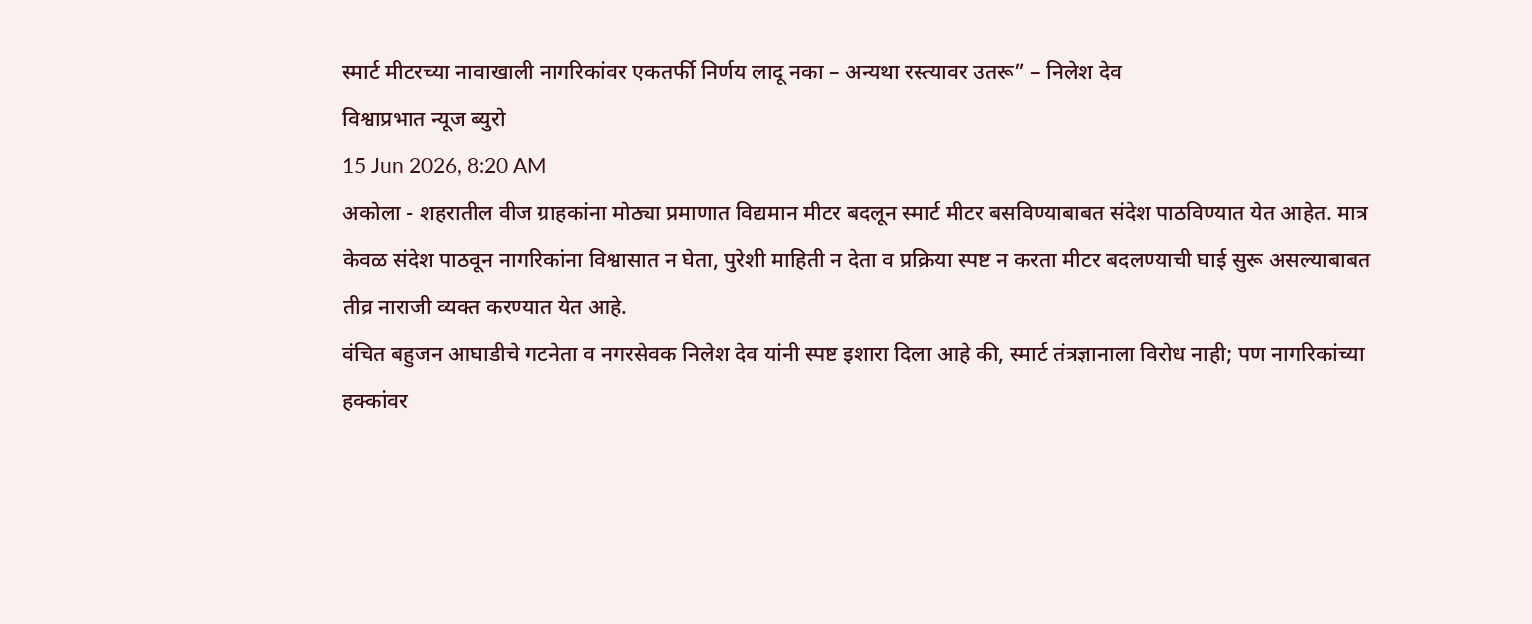स्मार्ट मीटरच्या नावाखाली नागरिकांवर एकतर्फी निर्णय लादू नका – अन्यथा रस्त्यावर उतरू” – निलेश देव
विश्वाप्रभात न्यूज ब्युरो
15 Jun 2026, 8:20 AM
अकोला - शहरातील वीज ग्राहकांना मोठ्या प्रमाणात विद्यमान मीटर बदलून स्मार्ट मीटर बसविण्याबाबत संदेश पाठविण्यात येत आहेत. मात्र केवळ संदेश पाठवून नागरिकांना विश्वासात न घेता, पुरेशी माहिती न देता व प्रक्रिया स्पष्ट न करता मीटर बदलण्याची घाई सुरू असल्याबाबत तीव्र नाराजी व्यक्त करण्यात येत आहे.
वंचित बहुजन आघाडीचे गटनेता व नगरसेवक निलेश देव यांनी स्पष्ट इशारा दिला आहे की, स्मार्ट तंत्रज्ञानाला विरोध नाही; पण नागरिकांच्या हक्कांवर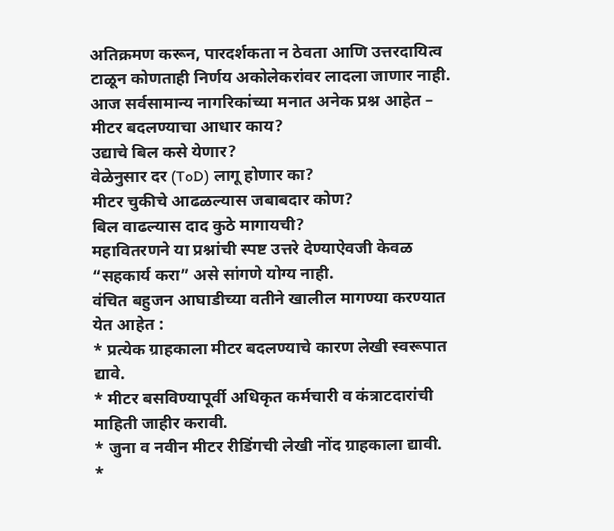अतिक्रमण करून, पारदर्शकता न ठेवता आणि उत्तरदायित्व टाळून कोणताही निर्णय अकोलेकरांवर लादला जाणार नाही.
आज सर्वसामान्य नागरिकांच्या मनात अनेक प्रश्न आहेत –
मीटर बदलण्याचा आधार काय?
उद्याचे बिल कसे येणार?
वेळेनुसार दर (ToD) लागू होणार का?
मीटर चुकीचे आढळल्यास जबाबदार कोण?
बिल वाढल्यास दाद कुठे मागायची?
महावितरणने या प्रश्नांची स्पष्ट उत्तरे देण्याऐवजी केवळ “सहकार्य करा” असे सांगणे योग्य नाही.
वंचित बहुजन आघाडीच्या वतीने खालील मागण्या करण्यात येत आहेत :
* प्रत्येक ग्राहकाला मीटर बदलण्याचे कारण लेखी स्वरूपात द्यावे.
* मीटर बसविण्यापूर्वी अधिकृत कर्मचारी व कंत्राटदारांची माहिती जाहीर करावी.
* जुना व नवीन मीटर रीडिंगची लेखी नोंद ग्राहकाला द्यावी.
*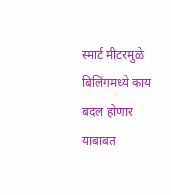स्मार्ट मीटरमुळे बिलिंगमध्ये काय बदल होणार याबाबत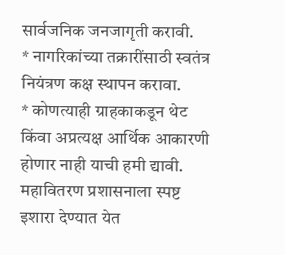सार्वजनिक जनजागृती करावी.
* नागरिकांच्या तक्रारींसाठी स्वतंत्र नियंत्रण कक्ष स्थापन करावा.
* कोणत्याही ग्राहकाकडून थेट किंवा अप्रत्यक्ष आर्थिक आकारणी होणार नाही याची हमी द्यावी.
महावितरण प्रशासनाला स्पष्ट इशारा देण्यात येत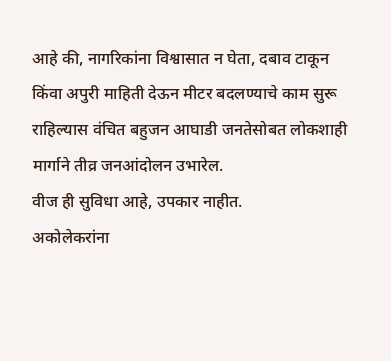आहे की, नागरिकांना विश्वासात न घेता, दबाव टाकून किंवा अपुरी माहिती देऊन मीटर बदलण्याचे काम सुरू राहिल्यास वंचित बहुजन आघाडी जनतेसोबत लोकशाही मार्गाने तीव्र जनआंदोलन उभारेल.
वीज ही सुविधा आहे, उपकार नाहीत.
अकोलेकरांना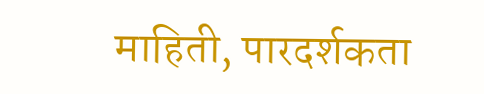माहिती, पारदर्शकता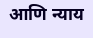आणि न्याय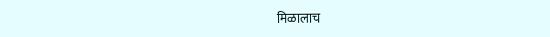मिळालाच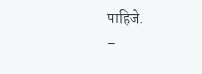पाहिजे.
–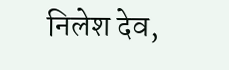निलेश देव,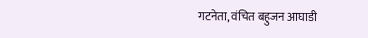गटनेता, वंचित बहुजन आघाडी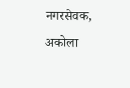नगरसेवक, अकोला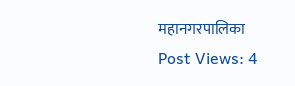महानगरपालिका
Post Views: 4